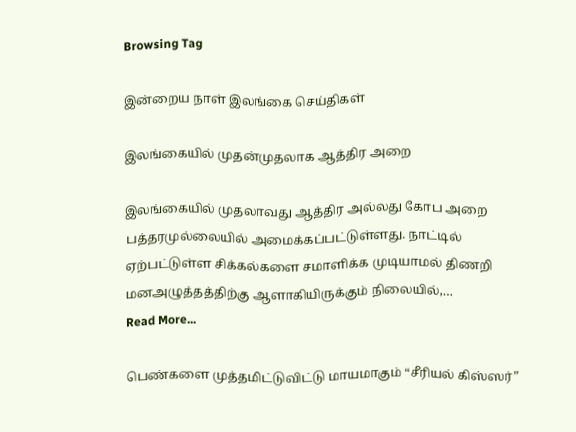Browsing Tag

இன்றைய நாள் இலங்கை செய்திகள்

இலங்கையில் முதன்முதலாக ஆத்திர அறை

இலங்கையில் முதலாவது ஆத்திர அல்லது கோப அறை பத்தரமுல்லையில் அமைக்கப்பட்டுள்ளது. நாட்டில் ஏற்பட்டுள்ள சிக்கல்களை சமாளிக்க முடியாமல் திணறி மனஅழுத்தத்திற்கு ஆளாகியிருக்கும் நிலையில்,…
Read More...

பெண்களை முத்தமிட்டுவிட்டு மாயமாகும் “சீரியல் கிஸ்ஸர்”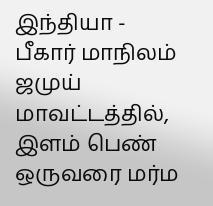இந்தியா - பீகார் மாநிலம் ஜமுய் மாவட்டத்தில், இளம் பெண் ஒருவரை மர்ம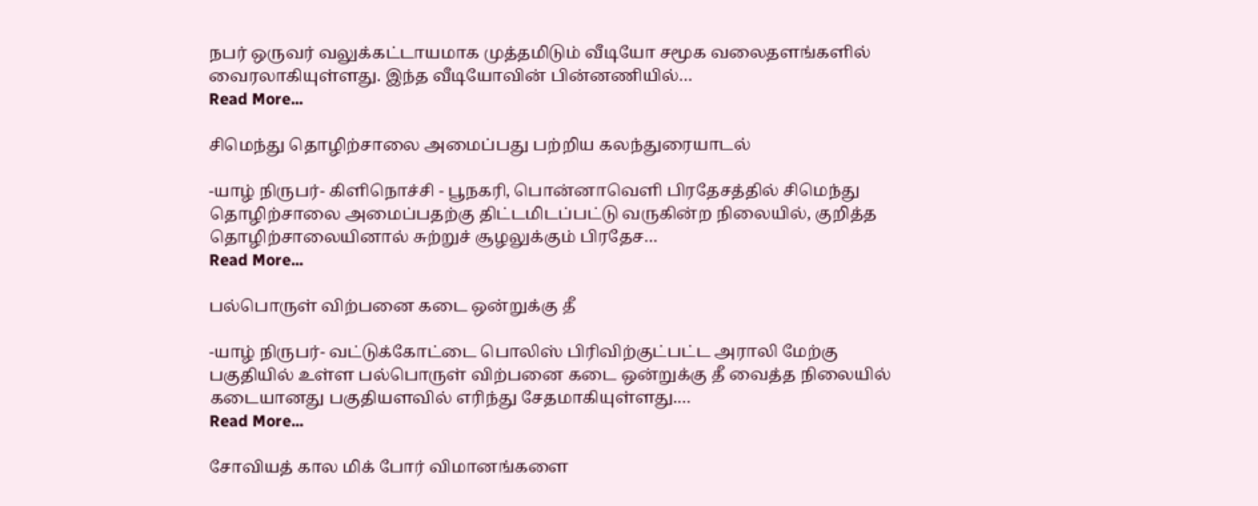நபர் ஒருவர் வலுக்கட்டாயமாக முத்தமிடும் வீடியோ சமூக வலைதளங்களில் வைரலாகியுள்ளது. இந்த வீடியோவின் பின்னணியில்…
Read More...

சிமெந்து தொழிற்சாலை அமைப்பது பற்றிய கலந்துரையாடல்

-யாழ் நிருபர்- கிளிநொச்சி - பூநகரி, பொன்னாவெளி பிரதேசத்தில் சிமெந்து தொழிற்சாலை அமைப்பதற்கு திட்டமிடப்பட்டு வருகின்ற நிலையில், குறித்த தொழிற்சாலையினால் சுற்றுச் சூழலுக்கும் பிரதேச…
Read More...

பல்பொருள் விற்பனை கடை ஒன்றுக்கு தீ

-யாழ் நிருபர்- வட்டுக்கோட்டை பொலிஸ் பிரிவிற்குட்பட்ட அராலி மேற்கு பகுதியில் உள்ள பல்பொருள் விற்பனை கடை ஒன்றுக்கு தீ வைத்த நிலையில் கடையானது பகுதியளவில் எரிந்து சேதமாகியுள்ளது.…
Read More...

சோவியத் கால மிக் போர் விமானங்களை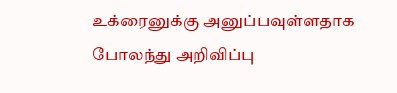உக்ரைனுக்கு அனுப்பவுள்ளதாக போலந்து அறிவிப்பு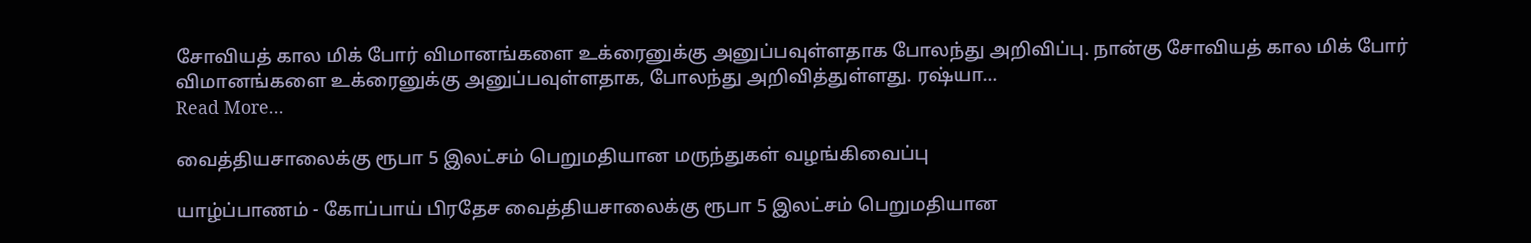சோவியத் கால மிக் போர் விமானங்களை உக்ரைனுக்கு அனுப்பவுள்ளதாக போலந்து அறிவிப்பு. நான்கு சோவியத் கால மிக் போர் விமானங்களை உக்ரைனுக்கு அனுப்பவுள்ளதாக, போலந்து அறிவித்துள்ளது. ரஷ்யா…
Read More...

வைத்தியசாலைக்கு ரூபா 5 இலட்சம் பெறுமதியான மருந்துகள் வழங்கிவைப்பு

யாழ்ப்பாணம் - கோப்பாய் பிரதேச வைத்தியசாலைக்கு ரூபா 5 இலட்சம் பெறுமதியான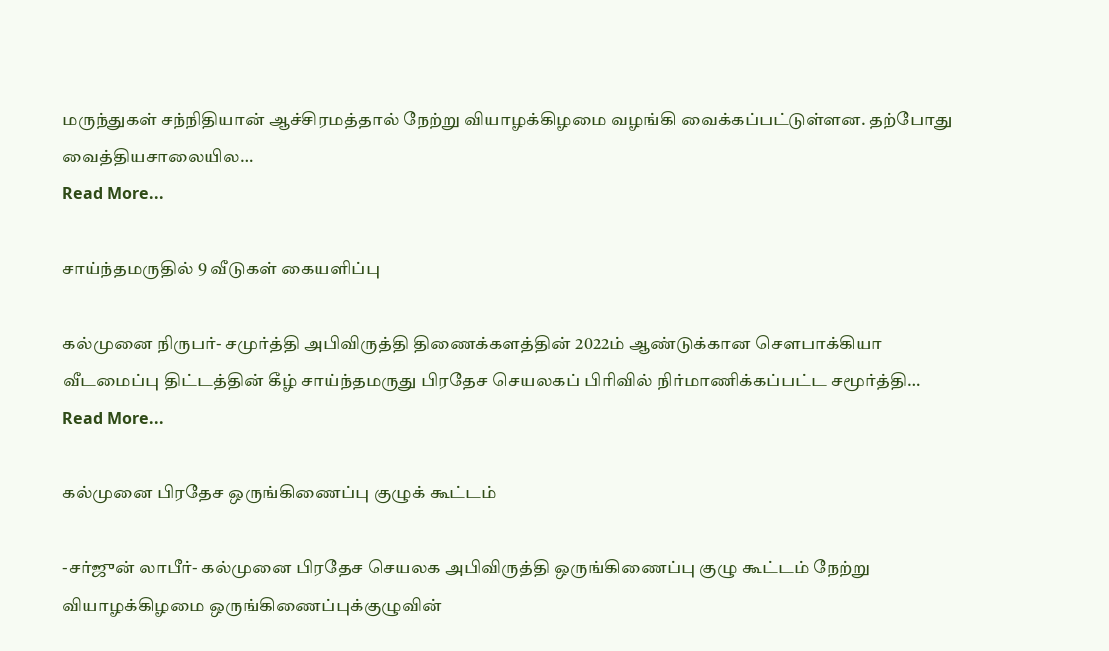மருந்துகள் சந்நிதியான் ஆச்சிரமத்தால் நேற்று வியாழக்கிழமை வழங்கி வைக்கப்பட்டுள்ளன. தற்போது வைத்தியசாலையில…
Read More...

சாய்ந்தமருதில் 9 வீடுகள் கையளிப்பு

கல்முனை நிருபர்- சமுர்த்தி அபிவிருத்தி திணைக்களத்தின் 2022ம் ஆண்டுக்கான செளபாக்கியா வீடமைப்பு திட்டத்தின் கீழ் சாய்ந்தமருது பிரதேச செயலகப் பிரிவில் நிர்மாணிக்கப்பட்ட சமூர்த்தி…
Read More...

கல்முனை பிரதேச ஒருங்கிணைப்பு குழுக் கூட்டம்

-சர்ஜுன் லாபீர்- கல்முனை பிரதேச செயலக அபிவிருத்தி ஒருங்கிணைப்பு குழு கூட்டம் நேற்று வியாழக்கிழமை ஒருங்கிணைப்புக்குழுவின்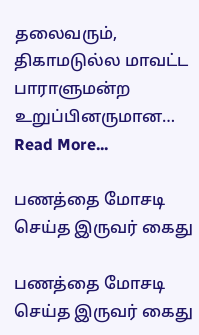தலைவரும்,  திகாமடுல்ல மாவட்ட பாராளுமன்ற உறுப்பினருமான…
Read More...

பணத்தை மோசடி செய்த இருவர் கைது

பணத்தை மோசடி செய்த இருவர் கைது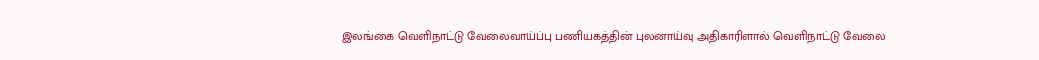இலங்கை வெளிநாட்டு வேலைவாய்ப்பு பணியகத்தின் புலனாய்வு அதிகாரிளால் வெளிநாட்டு வேலை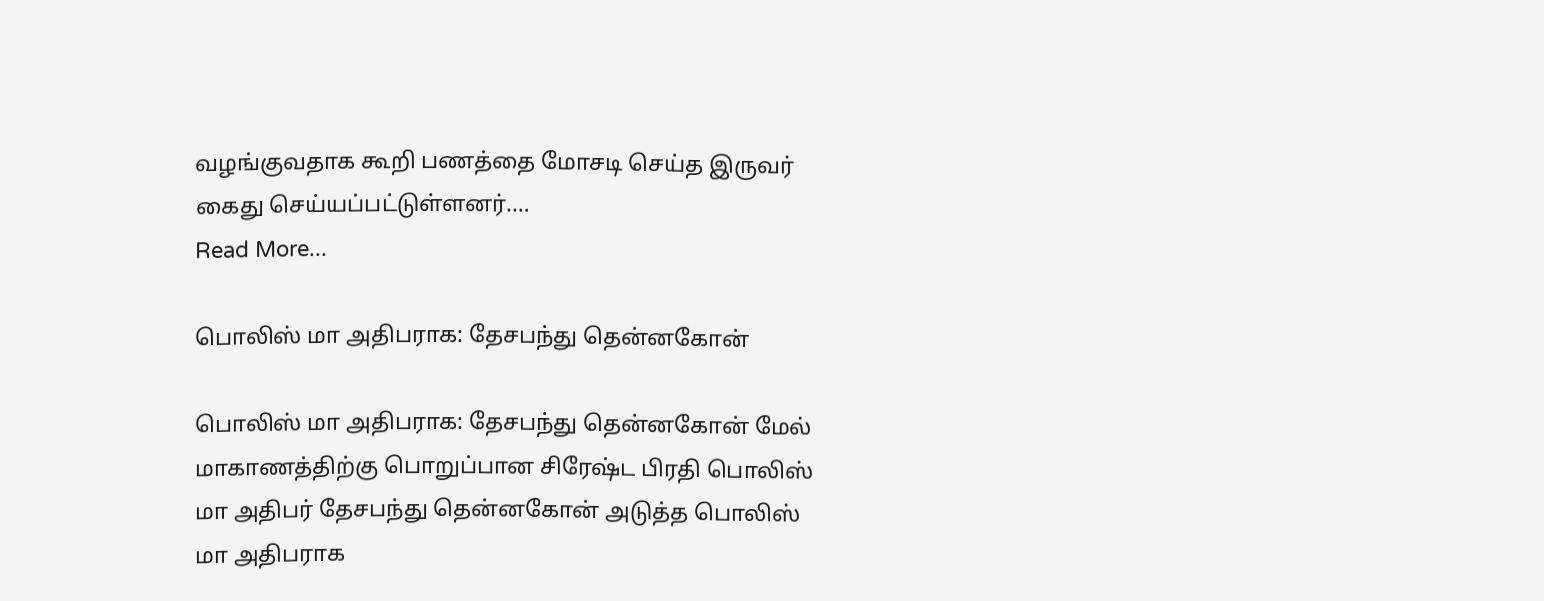வழங்குவதாக கூறி பணத்தை மோசடி செய்த இருவர் கைது செய்யப்பட்டுள்ளனர்.…
Read More...

பொலிஸ் மா அதிபராக: தேசபந்து தென்னகோன்

பொலிஸ் மா அதிபராக: தேசபந்து தென்னகோன் மேல் மாகாணத்திற்கு பொறுப்பான சிரேஷ்ட பிரதி பொலிஸ் மா அதிபர் தேசபந்து தென்னகோன் அடுத்த பொலிஸ் மா அதிபராக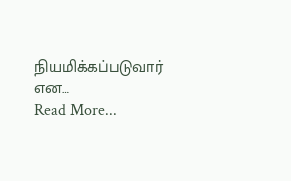நியமிக்கப்படுவார் என…
Read More...